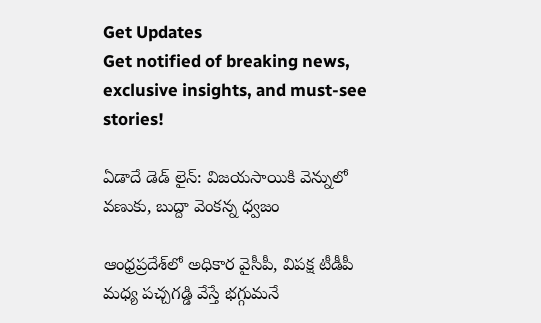Get Updates
Get notified of breaking news, exclusive insights, and must-see stories!

ఏడాదే డెడ్ లైన్: విజయసాయికి వెన్నులో వణుకు, బుద్దా వెంకన్న ధ్వజం

ఆంధ్రప్రదేశ్‌లో అధికార వైసీపీ, విపక్ష టీడీపీ మధ్య పచ్చగడ్డి వేస్తే భగ్గుమనే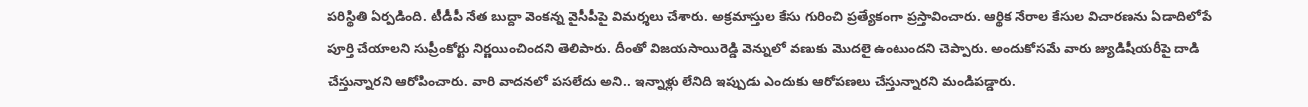పరిస్థితి ఏర్పడింది. టీడీపీ నేత బుద్దా వెంకన్న వైసీపీపై విమర్శలు చేశారు. అక్రమాస్తుల కేసు గురించి ప్రత్యేకంగా ప్రస్తావించారు. ఆర్థిక నేరాల కేసుల విచారణను ఏడాదిలోపే పూర్తి చేయాలని సుప్రీంకోర్టు నిర్ణయించిందని తెలిపారు. దీంతో విజయసాయిరెడ్డి వెన్నులో వణుకు మొదలై ఉంటుందని చెప్పారు. అందుకోసమే వారు జ్యుడిషీయరీపై దాడి చేస్తున్నారని ఆరోపించారు. వారి వాదనలో పసలేదు అని.. ఇన్నాళ్లు లేనిది ఇప్పుడు ఎందుకు ఆరోపణలు చేస్తున్నారని మండిపడ్డారు.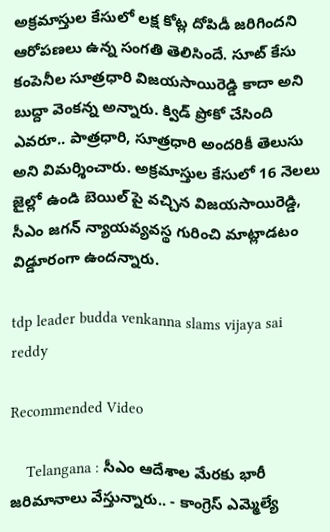అక్రమాస్తుల కేసులో లక్ష కోట్ల దోపిడీ జరిగిందని ఆరోపణలు ఉన్న సంగతి తెలిసిందే. సూట్ కేసు కంపెనీల సూత్రధారి విజయసాయిరెడ్డి కాదా అని బుద్దా వెంకన్న అన్నారు. క్విడ్ ప్రోకో చేసింది ఎవరూ.. పాత్రధారి, సూత్రధారి అందరికీ తెలుసు అని విమర్శించారు. అక్రమాస్తుల కేసులో 16 నెలలు జైల్లో ఉండి బెయిల్ పై వచ్చిన విజయసాయిరెడ్డి, సీఎం జగన్ న్యాయవ్యవస్థ గురించి మాట్లాడటం విడ్డూరంగా ఉందన్నారు.

tdp leader budda venkanna slams vijaya sai reddy

Recommended Video

    Telangana : సీఎం ఆదేశాల మేరకు భారీ జరిమానాలు వేస్తున్నారు.. - కాంగ్రెస్‌ ఎమ్మెల్యే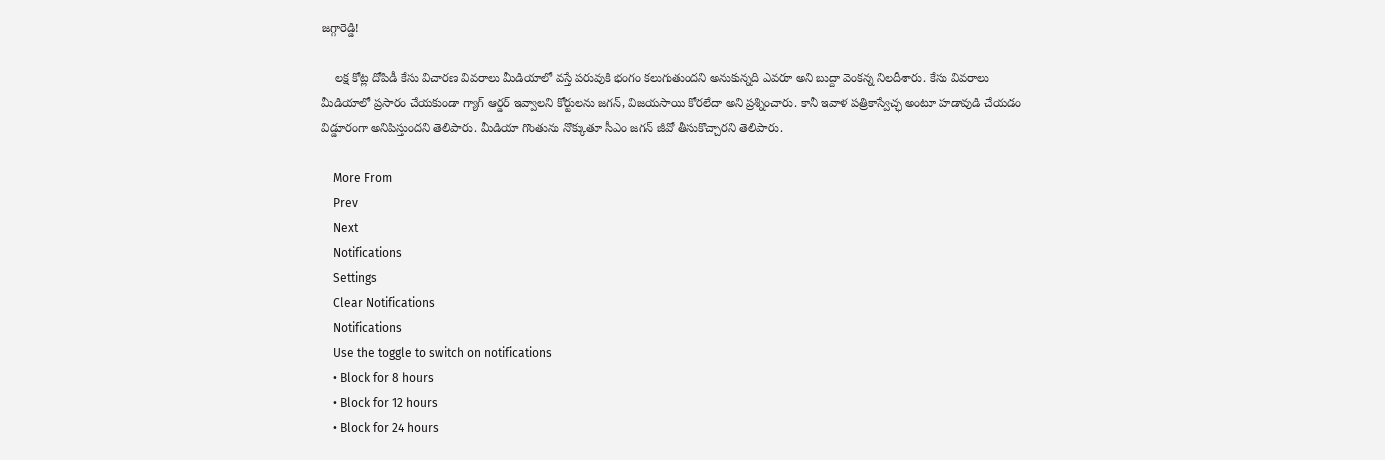జగ్గారెడ్డి!

    లక్ష కోట్ల దోపిడీ కేసు విచారణ వివరాలు మీడియాలో వస్తే పరువుకి భంగం కలుగుతుందని అనుకున్నది ఎవరూ అని బుద్దా వెంకన్న నిలదీశారు. కేసు వివరాలు మీడియాలో ప్రసారం చేయకుండా గ్యాగ్ ఆర్డర్ ఇవ్వాలని కోర్టులను జగన్, విజయసాయి కోరలేదా అని ప్రశ్నించారు. కానీ ఇవాళ పత్రికాస్వేచ్ఛ అంటూ హడావుడి చేయడం విడ్డూరంగా అనిపిస్తుందని తెలిపారు. మీడియా గొంతును నొక్కుతూ సీఎం జగన్ జీవో తీసుకొచ్చారని తెలిపారు.

    More From
    Prev
    Next
    Notifications
    Settings
    Clear Notifications
    Notifications
    Use the toggle to switch on notifications
    • Block for 8 hours
    • Block for 12 hours
    • Block for 24 hours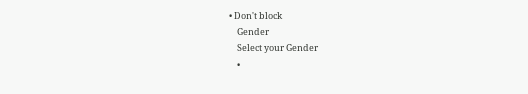• Don't block
    Gender
    Select your Gender
    •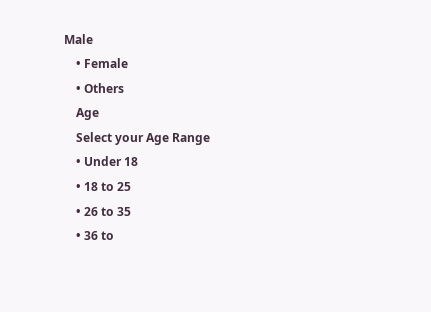Male
    • Female
    • Others
    Age
    Select your Age Range
    • Under 18
    • 18 to 25
    • 26 to 35
    • 36 to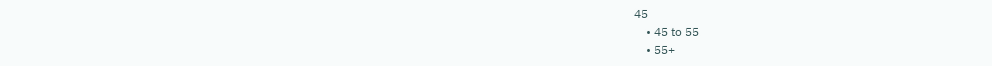45
    • 45 to 55
    • 55+